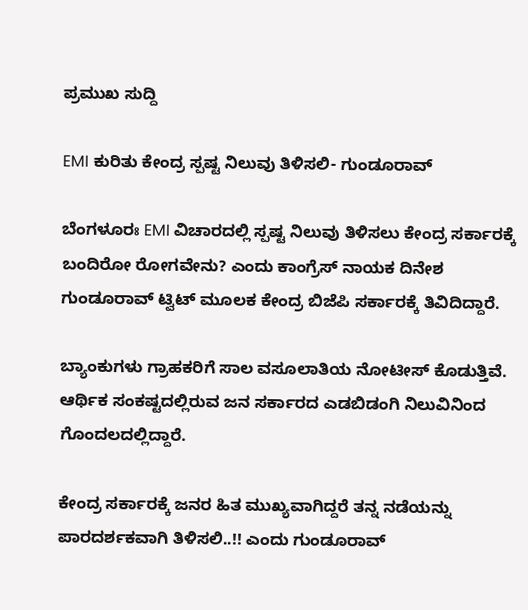ಪ್ರಮುಖ ಸುದ್ದಿ

EMI ಕುರಿತು ಕೇಂದ್ರ ಸ್ಪಷ್ಟ ನಿಲುವು ತಿಳಿಸಲಿ- ಗುಂಡೂರಾವ್

ಬೆಂಗಳೂರಃ EMI ವಿಚಾರದಲ್ಲಿ ಸ್ಪಷ್ಟ ನಿಲುವು ತಿಳಿಸಲು ಕೇಂದ್ರ ಸರ್ಕಾರಕ್ಕೆ ಬಂದಿರೋ ರೋಗವೇನು? ಎಂದು ಕಾಂಗ್ರೆಸ್ ನಾಯಕ ದಿನೇಶ ಗುಂಡೂರಾವ್ ಟ್ವಿಟ್ ಮೂಲಕ ಕೇಂದ್ರ ಬಿಜೆಪಿ ಸರ್ಕಾರಕ್ಕೆ ತಿವಿದಿದ್ದಾರೆ.

ಬ್ಯಾಂಕುಗಳು ಗ್ರಾಹಕರಿಗೆ ಸಾಲ ವಸೂಲಾತಿಯ ನೋಟೀಸ್ ಕೊಡುತ್ತಿವೆ. ಆರ್ಥಿಕ ಸಂಕಷ್ಟದಲ್ಲಿರುವ ಜನ ಸರ್ಕಾರದ ಎಡಬಿಡಂಗಿ ನಿಲುವಿನಿಂದ ಗೊಂದಲದಲ್ಲಿದ್ದಾರೆ.

ಕೇಂದ್ರ ಸರ್ಕಾರಕ್ಕೆ ಜನರ ಹಿತ ಮುಖ್ಯವಾಗಿದ್ದರೆ ತನ್ನ ನಡೆಯನ್ನು ಪಾರದರ್ಶಕವಾಗಿ ತಿಳಿಸಲಿ..!! ಎಂದು ಗುಂಡೂರಾವ್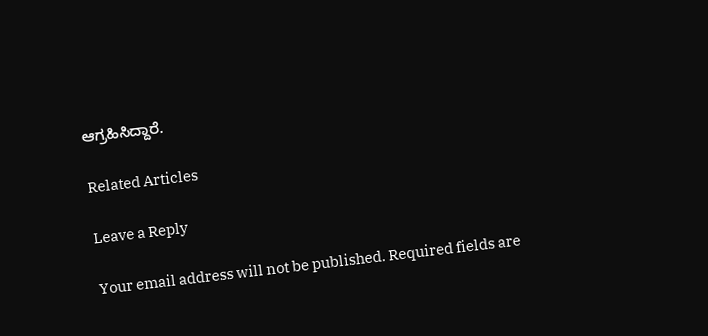ಆಗ್ರಹಿಸಿದ್ದಾರೆ.

Related Articles

Leave a Reply

Your email address will not be published. Required fields are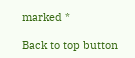marked *

Back to top button